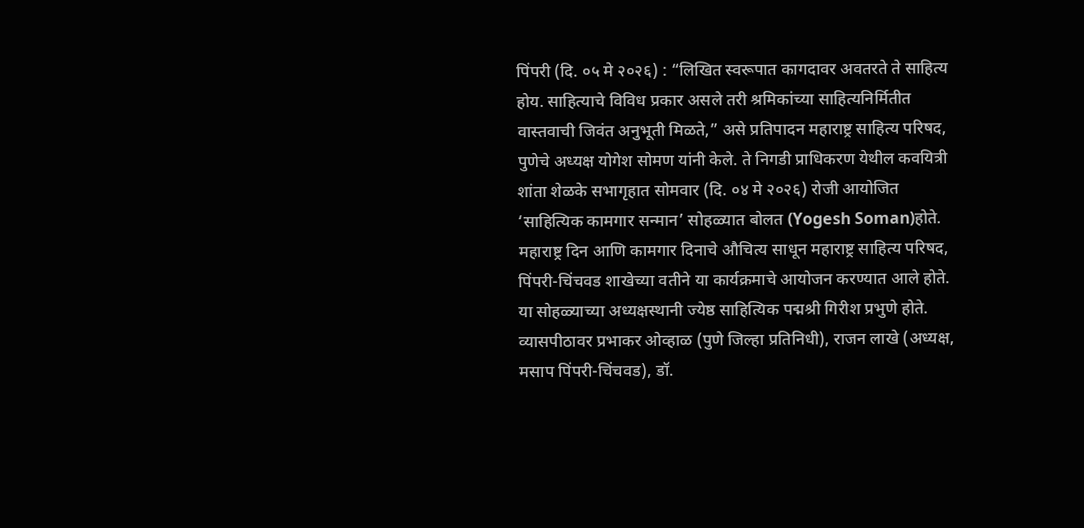पिंपरी (दि. ०५ मे २०२६) : “लिखित स्वरूपात कागदावर अवतरते ते साहित्य होय. साहित्याचे विविध प्रकार असले तरी श्रमिकांच्या साहित्यनिर्मितीत वास्तवाची जिवंत अनुभूती मिळते,” असे प्रतिपादन महाराष्ट्र साहित्य परिषद, पुणेचे अध्यक्ष योगेश सोमण यांनी केले. ते निगडी प्राधिकरण येथील कवयित्री शांता शेळके सभागृहात सोमवार (दि. ०४ मे २०२६) रोजी आयोजित ‘साहित्यिक कामगार सन्मान’ सोहळ्यात बोलत (Yogesh Soman)होते.
महाराष्ट्र दिन आणि कामगार दिनाचे औचित्य साधून महाराष्ट्र साहित्य परिषद, पिंपरी-चिंचवड शाखेच्या वतीने या कार्यक्रमाचे आयोजन करण्यात आले होते. या सोहळ्याच्या अध्यक्षस्थानी ज्येष्ठ साहित्यिक पद्मश्री गिरीश प्रभुणे होते. व्यासपीठावर प्रभाकर ओव्हाळ (पुणे जिल्हा प्रतिनिधी), राजन लाखे (अध्यक्ष, मसाप पिंपरी-चिंचवड), डॉ.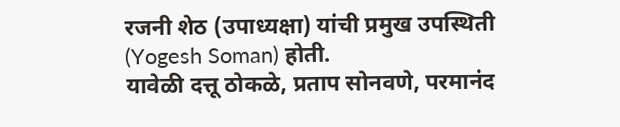रजनी शेठ (उपाध्यक्षा) यांची प्रमुख उपस्थिती (Yogesh Soman) होती.
यावेळी दत्तू ठोकळे, प्रताप सोनवणे, परमानंद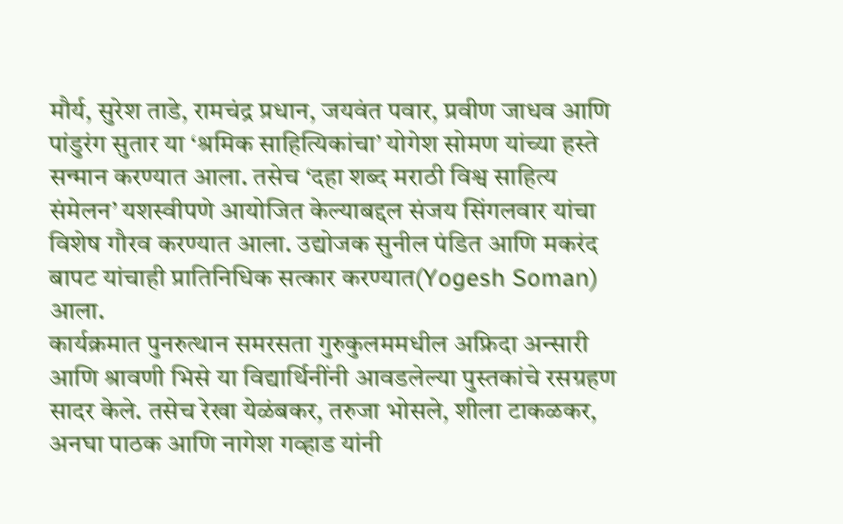मौर्य, सुरेश ताडे, रामचंद्र प्रधान, जयवंत पवार, प्रवीण जाधव आणि पांडुरंग सुतार या ‘श्रमिक साहित्यिकांचा’ योगेश सोमण यांच्या हस्ते सन्मान करण्यात आला. तसेच ‘दहा शब्द मराठी विश्व साहित्य संमेलन’ यशस्वीपणे आयोजित केल्याबद्दल संजय सिंगलवार यांचा विशेष गौरव करण्यात आला. उद्योजक सुनील पंडित आणि मकरंद बापट यांचाही प्रातिनिधिक सत्कार करण्यात(Yogesh Soman) आला.
कार्यक्रमात पुनरुत्थान समरसता गुरुकुलममधील अफ्रिदा अन्सारी आणि श्रावणी भिसे या विद्यार्थिनींनी आवडलेल्या पुस्तकांचे रसग्रहण सादर केले. तसेच रेखा येळंबकर, तरुजा भोसले, शीला टाकळकर, अनघा पाठक आणि नागेश गव्हाड यांनी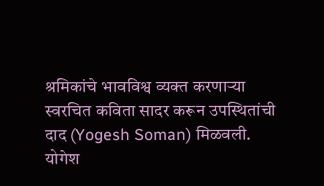श्रमिकांचे भावविश्व व्यक्त करणाऱ्या स्वरचित कविता सादर करून उपस्थितांची दाद (Yogesh Soman) मिळवली.
योगेश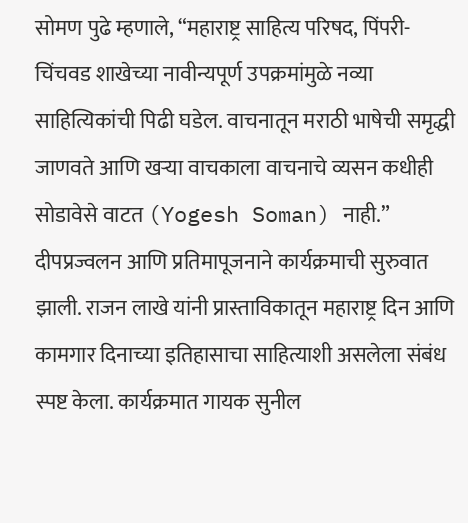सोमण पुढे म्हणाले, “महाराष्ट्र साहित्य परिषद, पिंपरी-चिंचवड शाखेच्या नावीन्यपूर्ण उपक्रमांमुळे नव्या साहित्यिकांची पिढी घडेल. वाचनातून मराठी भाषेची समृद्धी जाणवते आणि खऱ्या वाचकाला वाचनाचे व्यसन कधीही सोडावेसे वाटत (Yogesh Soman) नाही.”
दीपप्रज्वलन आणि प्रतिमापूजनाने कार्यक्रमाची सुरुवात झाली. राजन लाखे यांनी प्रास्ताविकातून महाराष्ट्र दिन आणि कामगार दिनाच्या इतिहासाचा साहित्याशी असलेला संबंध स्पष्ट केला. कार्यक्रमात गायक सुनील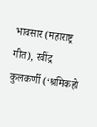भावसार (महाराष्ट्र गीत), रवींद्र कुलकर्णी (‘श्रमिकहो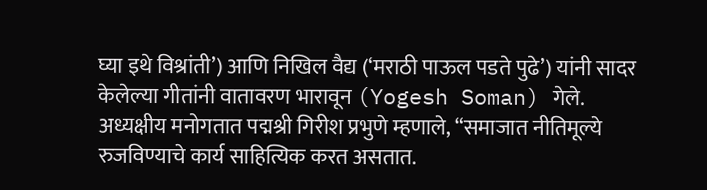घ्या इथे विश्रांती’) आणि निखिल वैद्य (‘मराठी पाऊल पडते पुढे’) यांनी सादर केलेल्या गीतांनी वातावरण भारावून (Yogesh Soman) गेले.
अध्यक्षीय मनोगतात पद्मश्री गिरीश प्रभुणे म्हणाले, “समाजात नीतिमूल्ये रुजविण्याचे कार्य साहित्यिक करत असतात.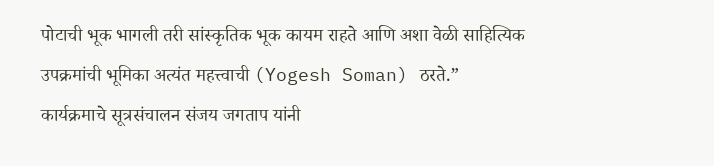पोटाची भूक भागली तरी सांस्कृतिक भूक कायम राहते आणि अशा वेळी साहित्यिक उपक्रमांची भूमिका अत्यंत महत्त्वाची (Yogesh Soman) ठरते.”
कार्यक्रमाचे सूत्रसंचालन संजय जगताप यांनी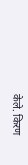केले. किरण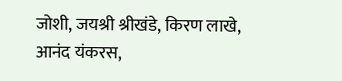जोशी, जयश्री श्रीखंडे, किरण लाखे, आनंद यंकरस,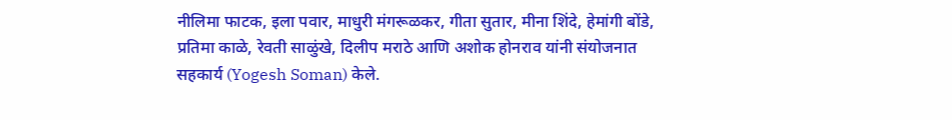नीलिमा फाटक, इला पवार, माधुरी मंगरूळकर, गीता सुतार, मीना शिंदे, हेमांगी बोंडे, प्रतिमा काळे, रेवती साळुंखे, दिलीप मराठे आणि अशोक होनराव यांनी संयोजनात सहकार्य (Yogesh Soman) केले.